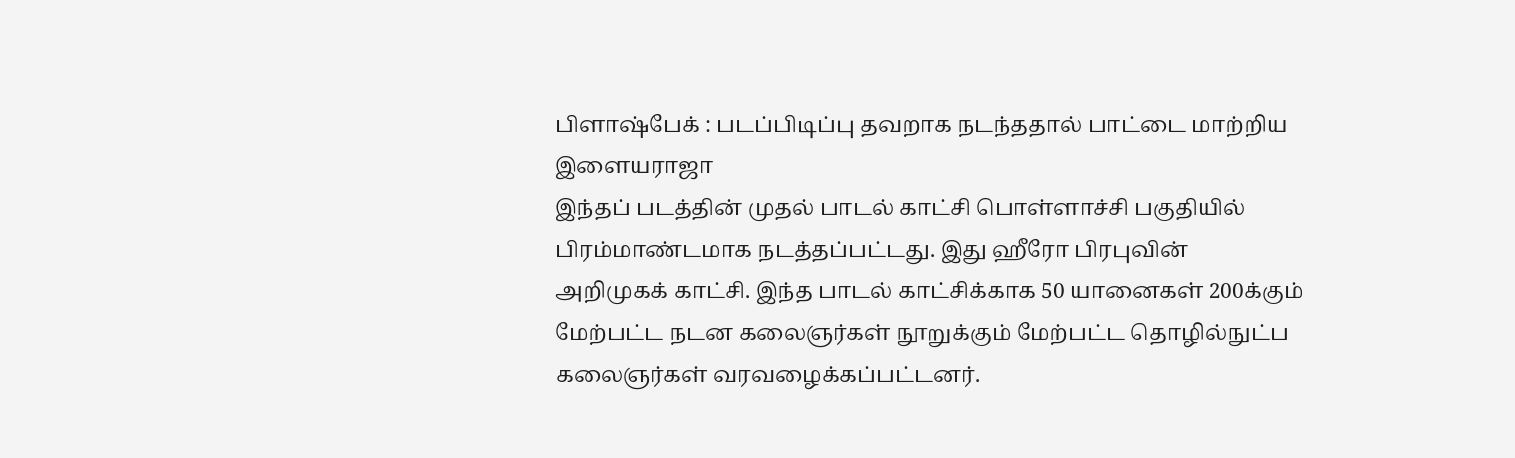பிளாஷ்பேக் : படப்பிடிப்பு தவறாக நடந்ததால் பாட்டை மாற்றிய இளையராஜா
இந்தப் படத்தின் முதல் பாடல் காட்சி பொள்ளாச்சி பகுதியில் பிரம்மாண்டமாக நடத்தப்பட்டது. இது ஹீரோ பிரபுவின் அறிமுகக் காட்சி. இந்த பாடல் காட்சிக்காக 50 யானைகள் 200க்கும் மேற்பட்ட நடன கலைஞர்கள் நூறுக்கும் மேற்பட்ட தொழில்நுட்ப கலைஞர்கள் வரவழைக்கப்பட்டனர்.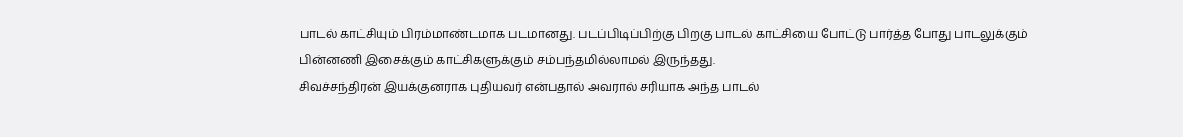பாடல் காட்சியும் பிரம்மாண்டமாக படமானது. படப்பிடிப்பிற்கு பிறகு பாடல் காட்சியை போட்டு பார்த்த போது பாடலுக்கும் பின்னணி இசைக்கும் காட்சிகளுக்கும் சம்பந்தமில்லாமல் இருந்தது.
சிவச்சந்திரன் இயக்குனராக புதியவர் என்பதால் அவரால் சரியாக அந்த பாடல்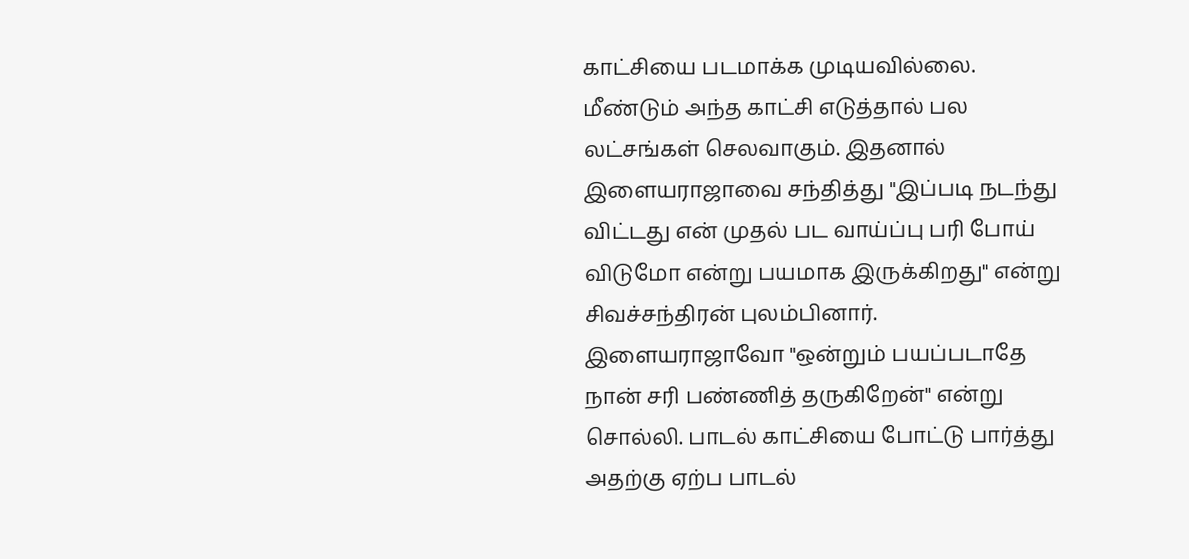காட்சியை படமாக்க முடியவில்லை. மீண்டும் அந்த காட்சி எடுத்தால் பல லட்சங்கள் செலவாகும். இதனால் இளையராஜாவை சந்தித்து "இப்படி நடந்து விட்டது என் முதல் பட வாய்ப்பு பரி போய் விடுமோ என்று பயமாக இருக்கிறது" என்று சிவச்சந்திரன் புலம்பினார்.
இளையராஜாவோ "ஒன்றும் பயப்படாதே நான் சரி பண்ணித் தருகிறேன்" என்று சொல்லி. பாடல் காட்சியை போட்டு பார்த்து அதற்கு ஏற்ப பாடல்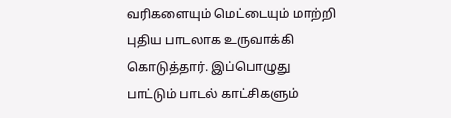வரிகளையும் மெட்டையும் மாற்றி புதிய பாடலாக உருவாக்கி கொடுத்தார். இப்பொழுது பாட்டும் பாடல் காட்சிகளும்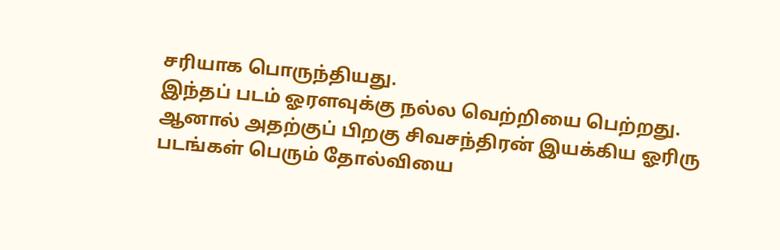சரியாக பொருந்தியது.
இந்தப் படம் ஓரளவுக்கு நல்ல வெற்றியை பெற்றது. ஆனால் அதற்குப் பிறகு சிவசந்திரன் இயக்கிய ஓரிரு படங்கள் பெரும் தோல்வியை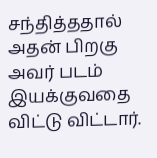சந்தித்ததால் அதன் பிறகு அவர் படம் இயக்குவதை விட்டு விட்டார்.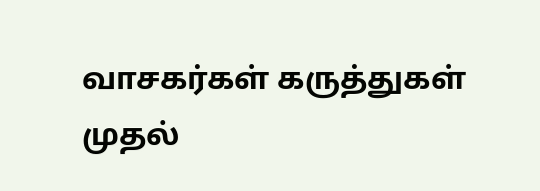வாசகர்கள் கருத்துகள்
முதல்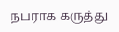நபராக கருத்து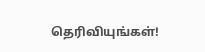தெரிவியுங்கள்!